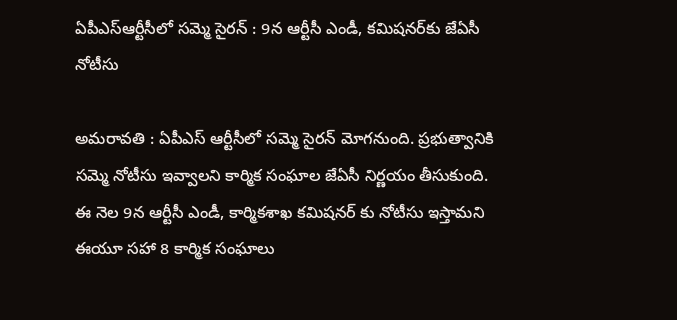ఏపీఎస్ఆర్టీసీలో సమ్మె సైరన్ : 9న ఆర్టీసీ ఎండీ, కమిషనర్‌కు జేఏసీ నోటీసు

అమరావతి : ఏపీఎస్ ఆర్టీసీలో సమ్మె సైరన్ మోగనుంది. ప్రభుత్వానికి సమ్మె నోటీసు ఇవ్వాలని కార్మిక సంఘాల జేఏసీ నిర్ణయం తీసుకుంది. ఈ నెల 9న ఆర్టీసీ ఎండీ, కార్మికశాఖ కమిషనర్ కు నోటీసు ఇస్తామని ఈయూ సహా 8 కార్మిక సంఘాలు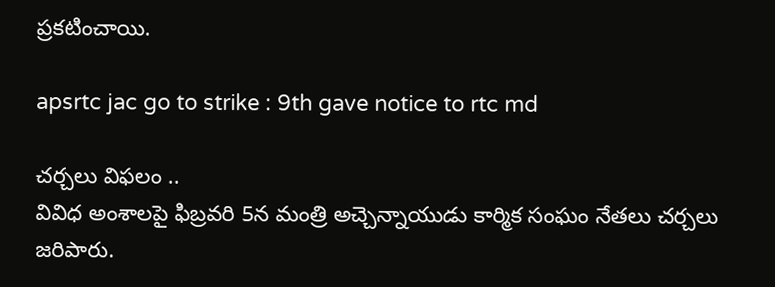ప్రకటించాయి.

apsrtc jac go to strike : 9th gave notice to rtc md

చర్చలు విఫలం ..
వివిధ అంశాలపై ఫిబ్రవరి 5న మంత్రి అచ్చెన్నాయుడు కార్మిక సంఘం నేతలు చర్చలు జరిపారు.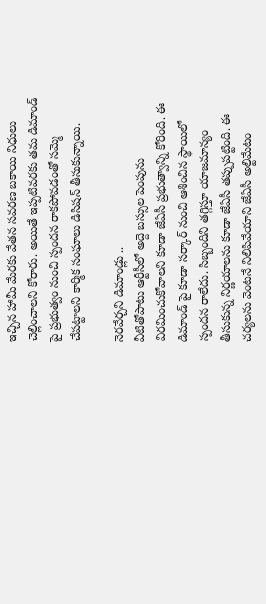ఇచ్చిన హామీ మేరకు వేతన సవరణ బకాయి నిధులు చెల్లించాలని కోరారు. అయితే ఇప్పటివరకు తమ డిమాండ్ పై ప్రభుత్వం నుంచి స్పందన రాకపోవడంతో సమ్మె చేపట్టాలని కార్మిక సంఘాలు డిసిషన్ తీసుకున్నాయి.

నెరవేర్చని డిమాండ్లు ..
వీటితోపాటు ఆర్టీసీలో అద్దె బస్సుల పెంపును విరమించుకోవాలని కూడా జేఏసీ ప్రభుత్వాన్ని కోరింది. ఈ డిమాండ్ పై కూడా సర్కార్ నుంచి ఆశించిన స్థాయిలో స్పందన రాలేదు. సిబ్బందిని తగ్గిస్తూ యాజమాన్యం తీసుకున్న నిర్ణయాలను కూడా జేఏసీ తప్పుపట్టింది. ఈ చర్యలను వెంటనే నిలిపివేయాని జేఏసీ అల్టిమేటం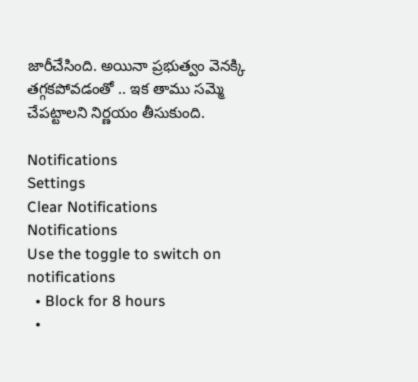జారీచేసింది. అయినా ప్రభుత్వం వెనక్కి తగ్గకపోవడంతో .. ఇక తాము సమ్మె చేపట్టాలని నిర్ణయం తీసుకుంది.

Notifications
Settings
Clear Notifications
Notifications
Use the toggle to switch on notifications
  • Block for 8 hours
  •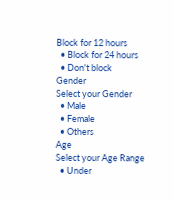Block for 12 hours
  • Block for 24 hours
  • Don't block
Gender
Select your Gender
  • Male
  • Female
  • Others
Age
Select your Age Range
  • Under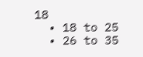18
  • 18 to 25
  • 26 to 35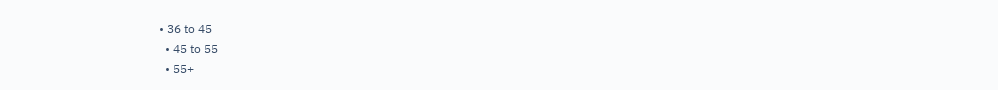• 36 to 45
  • 45 to 55
  • 55+